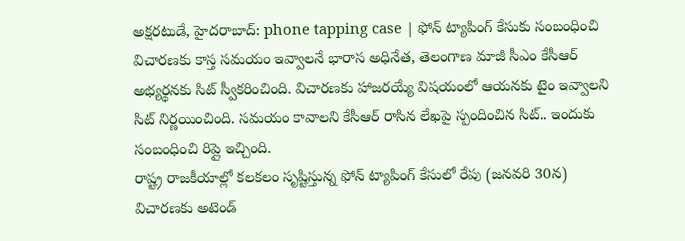అక్షరటుడే, హైదరాబాద్: phone tapping case | ఫోన్ ట్యాపింగ్ కేసుకు సంబంధించి విచారణకు కాస్త సమయం ఇవ్వాలనే భారాస అధినేత, తెలంగాణ మాజీ సీఎం కేసీఆర్ అభ్యర్థనకు సిట్ స్వీకరించింది. విచారణకు హాజరయ్యే విషయంలో ఆయనకు టైం ఇవ్వాలని సిట్ నిర్ణయించింది. సమయం కావాలని కేసీఆర్ రాసిన లేఖపై స్పందించిన సిట్.. ఇందుకు సంబంధించి రిప్లై ఇచ్చింది.
రాష్ట్ర రాజకీయాల్లో కలకలం సృష్టిస్తున్న ఫోన్ ట్యాపింగ్ కేసులో రేపు (జనవరి 30న) విచారణకు అటెండ్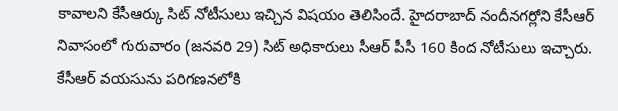కావాలని కేసీఆర్కు సిట్ నోటీసులు ఇచ్చిన విషయం తెలిసిందే. హైదరాబాద్ నందీనగర్లోని కేసీఆర్ నివాసంలో గురువారం (జనవరి 29) సిట్ అధికారులు సీఆర్ పీసీ 160 కింద నోటీసులు ఇచ్చారు. కేసీఆర్ వయసును పరిగణనలోకి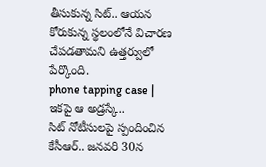తీసుకున్న సిట్.. ఆయన కోరుకున్న స్థలంలోనే విచారణ చేపడతామని ఉత్తర్వులో పేర్కొంది.
phone tapping case | ఇకపై ఆ అడ్రస్కే..
సిట్ నోటీసులపై స్పందించిన కేసీఆర్.. జనవరి 30న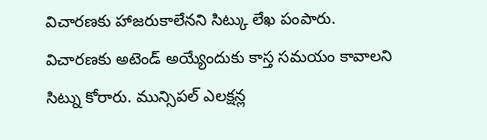విచారణకు హాజరుకాలేనని సిట్కు లేఖ పంపారు. విచారణకు అటెండ్ అయ్యేందుకు కాస్త సమయం కావాలని సిట్ను కోరారు. మున్సిపల్ ఎలక్షన్ల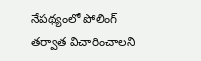నేపథ్యంలో పోలింగ్ తర్వాత విచారించాలని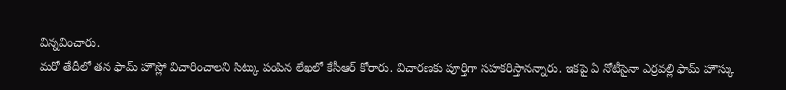విన్నవించారు.
మరో తేదీలో తన ఫామ్ హౌస్లో విచారించాలని సిట్కు పంపిన లేఖలో కేసీఆర్ కోరారు. విచారణకు పూర్తిగా సహకరిస్తానన్నారు. ఇకపై ఏ నోటీసైనా ఎర్రవల్లి ఫామ్ హౌస్కు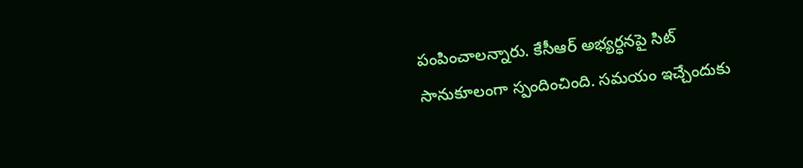పంపించాలన్నారు. కేసీఆర్ అభ్యర్ధనపై సిట్ సానుకూలంగా స్పందించింది. సమయం ఇచ్చేందుకు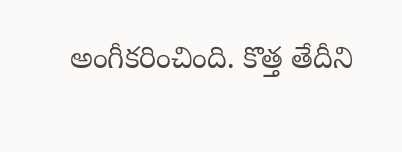అంగీకరించింది. కొత్త తేదీని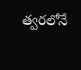త్వరలోనే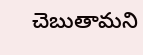చెబుతామని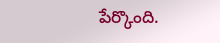పేర్కొంది.